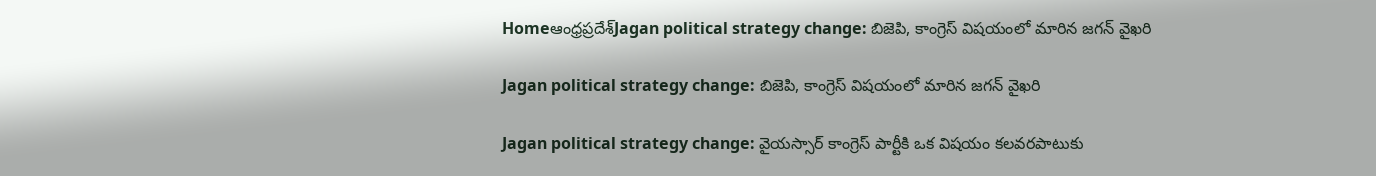Homeఆంధ్రప్రదేశ్‌Jagan political strategy change: బిజెపి, కాంగ్రెస్ విషయంలో మారిన జగన్ వైఖరి

Jagan political strategy change: బిజెపి, కాంగ్రెస్ విషయంలో మారిన జగన్ వైఖరి

Jagan political strategy change: వైయస్సార్ కాంగ్రెస్ పార్టీకి ఒక విషయం కలవరపాటుకు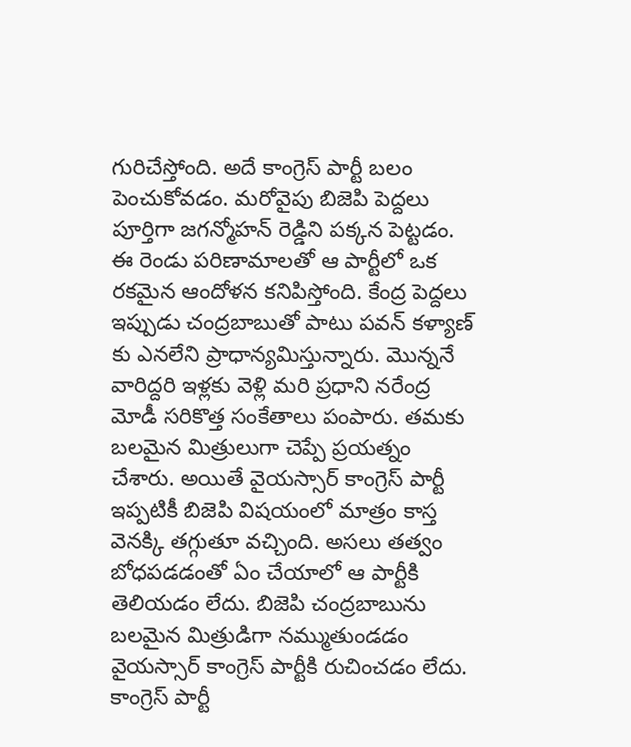గురిచేస్తోంది. అదే కాంగ్రెస్ పార్టీ బలం పెంచుకోవడం. మరోవైపు బిజెపి పెద్దలు పూర్తిగా జగన్మోహన్ రెడ్డిని పక్కన పెట్టడం. ఈ రెండు పరిణామాలతో ఆ పార్టీలో ఒక రకమైన ఆందోళన కనిపిస్తోంది. కేంద్ర పెద్దలు ఇప్పుడు చంద్రబాబుతో పాటు పవన్ కళ్యాణ్ కు ఎనలేని ప్రాధాన్యమిస్తున్నారు. మొన్ననే వారిద్దరి ఇళ్లకు వెళ్లి మరి ప్రధాని నరేంద్ర మోడీ సరికొత్త సంకేతాలు పంపారు. తమకు బలమైన మిత్రులుగా చెప్పే ప్రయత్నం చేశారు. అయితే వైయస్సార్ కాంగ్రెస్ పార్టీ ఇప్పటికీ బిజెపి విషయంలో మాత్రం కాస్త వెనక్కి తగ్గుతూ వచ్చింది. అసలు తత్వం బోధపడడంతో ఏం చేయాలో ఆ పార్టీకి తెలియడం లేదు. బిజెపి చంద్రబాబును బలమైన మిత్రుడిగా నమ్ముతుండడం వైయస్సార్ కాంగ్రెస్ పార్టీకి రుచించడం లేదు. కాంగ్రెస్ పార్టీ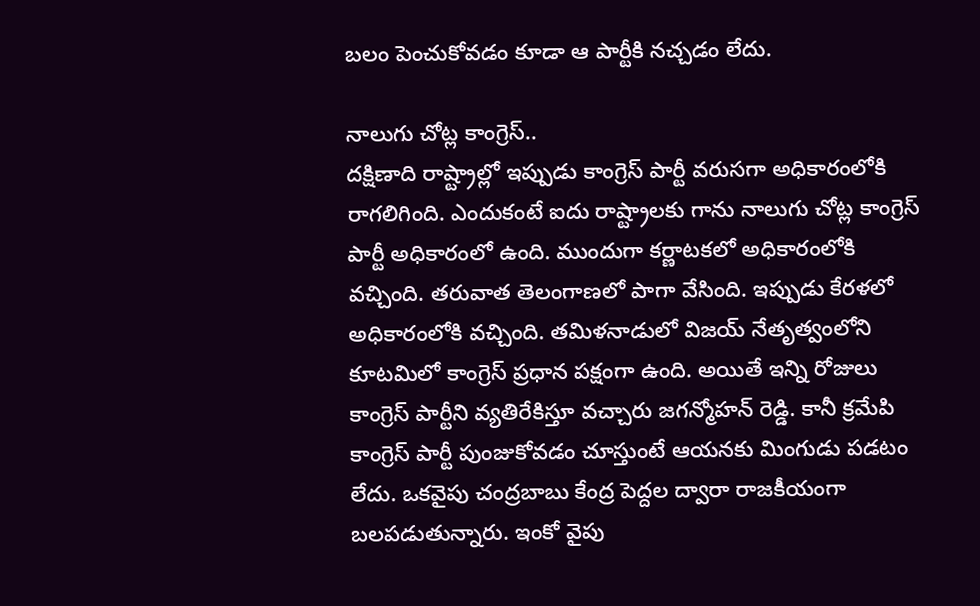బలం పెంచుకోవడం కూడా ఆ పార్టీకి నచ్చడం లేదు.

నాలుగు చోట్ల కాంగ్రెస్..
దక్షిణాది రాష్ట్రాల్లో ఇప్పుడు కాంగ్రెస్ పార్టీ వరుసగా అధికారంలోకి రాగలిగింది. ఎందుకంటే ఐదు రాష్ట్రాలకు గాను నాలుగు చోట్ల కాంగ్రెస్ పార్టీ అధికారంలో ఉంది. ముందుగా కర్ణాటకలో అధికారంలోకి వచ్చింది. తరువాత తెలంగాణలో పాగా వేసింది. ఇప్పుడు కేరళలో అధికారంలోకి వచ్చింది. తమిళనాడులో విజయ్ నేతృత్వంలోని కూటమిలో కాంగ్రెస్ ప్రధాన పక్షంగా ఉంది. అయితే ఇన్ని రోజులు కాంగ్రెస్ పార్టీని వ్యతిరేకిస్తూ వచ్చారు జగన్మోహన్ రెడ్డి. కానీ క్రమేపి కాంగ్రెస్ పార్టీ పుంజుకోవడం చూస్తుంటే ఆయనకు మింగుడు పడటం లేదు. ఒకవైపు చంద్రబాబు కేంద్ర పెద్దల ద్వారా రాజకీయంగా బలపడుతున్నారు. ఇంకో వైపు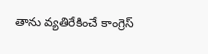తాను వ్యతిరేకించే కాంగ్రెస్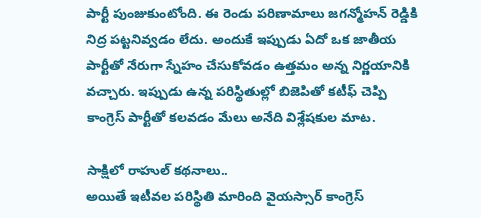పార్టీ పుంజుకుంటోంది. ఈ రెండు పరిణామాలు జగన్మోహన్ రెడ్డికి నిద్ర పట్టనివ్వడం లేదు. అందుకే ఇప్పుడు ఏదో ఒక జాతీయ పార్టీతో నేరుగా స్నేహం చేసుకోవడం ఉత్తమం అన్న నిర్ణయానికి వచ్చారు. ఇప్పుడు ఉన్న పరిస్థితుల్లో బిజెపితో కటీఫ్ చెప్పి కాంగ్రెస్ పార్టీతో కలవడం మేలు అనేది విశ్లేషకుల మాట.

సాక్షిలో రాహుల్ కథనాలు..
అయితే ఇటీవల పరిస్థితి మారింది వైయస్సార్ కాంగ్రెస్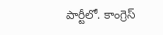పార్టీలో. కాంగ్రెస్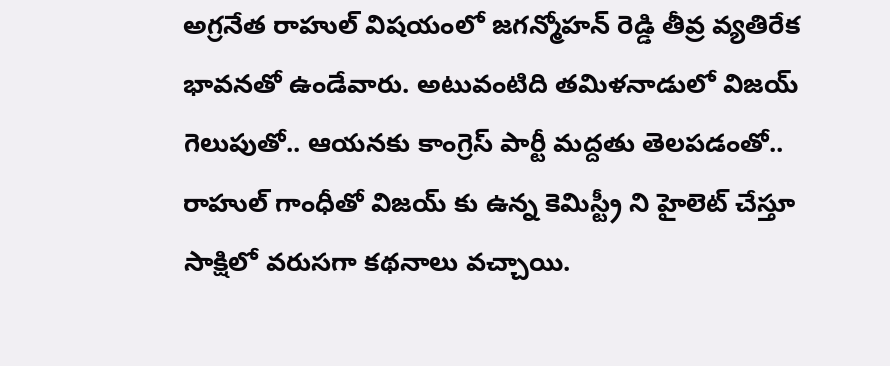అగ్రనేత రాహుల్ విషయంలో జగన్మోహన్ రెడ్డి తీవ్ర వ్యతిరేక భావనతో ఉండేవారు. అటువంటిది తమిళనాడులో విజయ్ గెలుపుతో.. ఆయనకు కాంగ్రెస్ పార్టీ మద్దతు తెలపడంతో.. రాహుల్ గాంధీతో విజయ్ కు ఉన్న కెమిస్ట్రీ ని హైలెట్ చేస్తూ సాక్షిలో వరుసగా కథనాలు వచ్చాయి.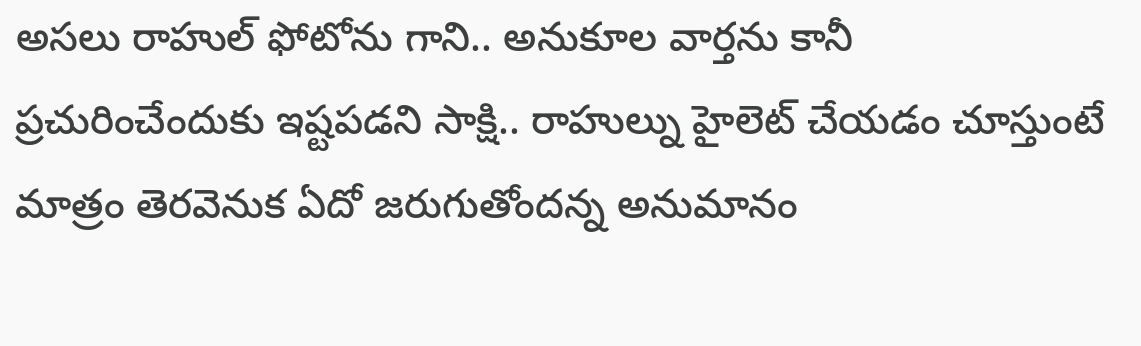అసలు రాహుల్ ఫోటోను గాని.. అనుకూల వార్తను కానీ ప్రచురించేందుకు ఇష్టపడని సాక్షి.. రాహుల్ను హైలెట్ చేయడం చూస్తుంటే మాత్రం తెరవెనుక ఏదో జరుగుతోందన్న అనుమానం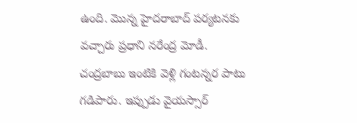ఉంది. మొన్న హైదరాబాద్ పర్యటనకు వచ్చారు ప్రధాని నరేంద్ర మోడీ. చంద్రబాబు ఇంటికి వెళ్లి గంటన్నర పాటు గడిపారు. ఇప్పుడు వైయస్సార్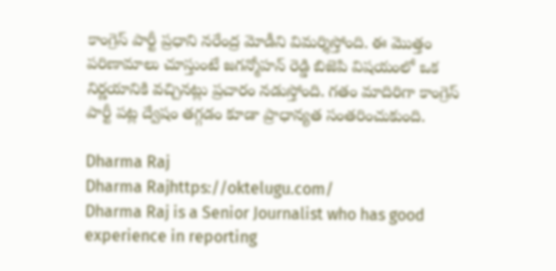కాంగ్రెస్ పార్టీ ప్రధాని నరేంద్ర మోడీని విమర్శిస్తోంది. ఈ మొత్తం పరిణామాలు చూస్తుంటే జగన్మోహన్ రెడ్డి బిజెపి విషయంలో ఒక నిర్ణయానికి వచ్చినట్లు ప్రచారం నడుస్తోంది. గతం మాదిరిగా కాంగ్రెస్ పార్టీ పట్ల ద్వేషం తగ్గడం కూడా ప్రాధాన్యత సంతరించుకుంది.

Dharma Raj
Dharma Rajhttps://oktelugu.com/
Dharma Raj is a Senior Journalist who has good experience in reporting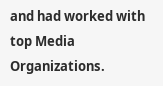and had worked with top Media Organizations.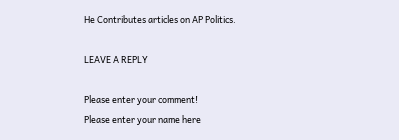He Contributes articles on AP Politics.

LEAVE A REPLY

Please enter your comment!
Please enter your name here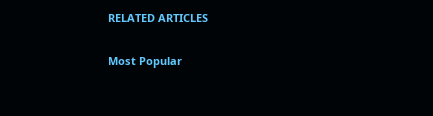RELATED ARTICLES

Most Popular